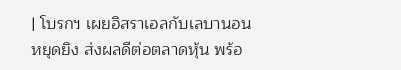| โบรกฯ เผยอิสราเอลกับเลบานอนหยุดยิง ส่งผลดีต่อตลาดหุ้น พร้อ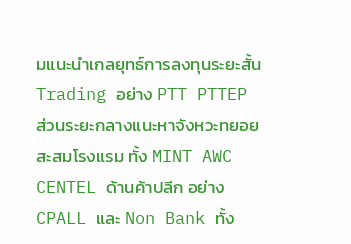มแนะนำเกลยุทธ์การลงทุนระยะสั้น Trading อย่าง PTT PTTEP ส่วนระยะกลางแนะหาจังหวะทยอยสะสมโรงแรม ทั้ง MINT AWC CENTEL ด้านค้าปลีก อย่าง CPALL และ Non Bank ทั้ง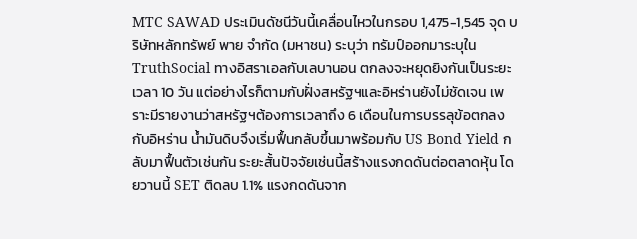MTC SAWAD ประเมินดัชนีวันนี้เคลื่อนไหวในกรอบ 1,475-1,545 จุด บริษัทหลักทรัพย์ พาย จำกัด (มหาชน) ระบุว่า ทรัมป์ออกมาระบุใน TruthSocial ทางอิสราเอลกับเลบานอน ตกลงจะหยุดยิงกันเป็นระยะเวลา 10 วัน แต่อย่างไรก็ตามกับฝั่งสหรัฐฯและอิหร่านยังไม่ชัดเจน เพราะมีรายงานว่าสหรัฐฯต้องการเวลาถึง 6 เดือนในการบรรลุข้อตกลงกับอิหร่าน น้ำมันดิบจึงเริ่มฟื้นกลับขึ้นมาพร้อมกับ US Bond Yield กลับมาฟื้นตัวเช่นกัน ระยะสั้นปัจจัยเช่นนี้สร้างแรงกดดันต่อตลาดหุ้น โดยวานนี้ SET ติดลบ 1.1% แรงกดดันจาก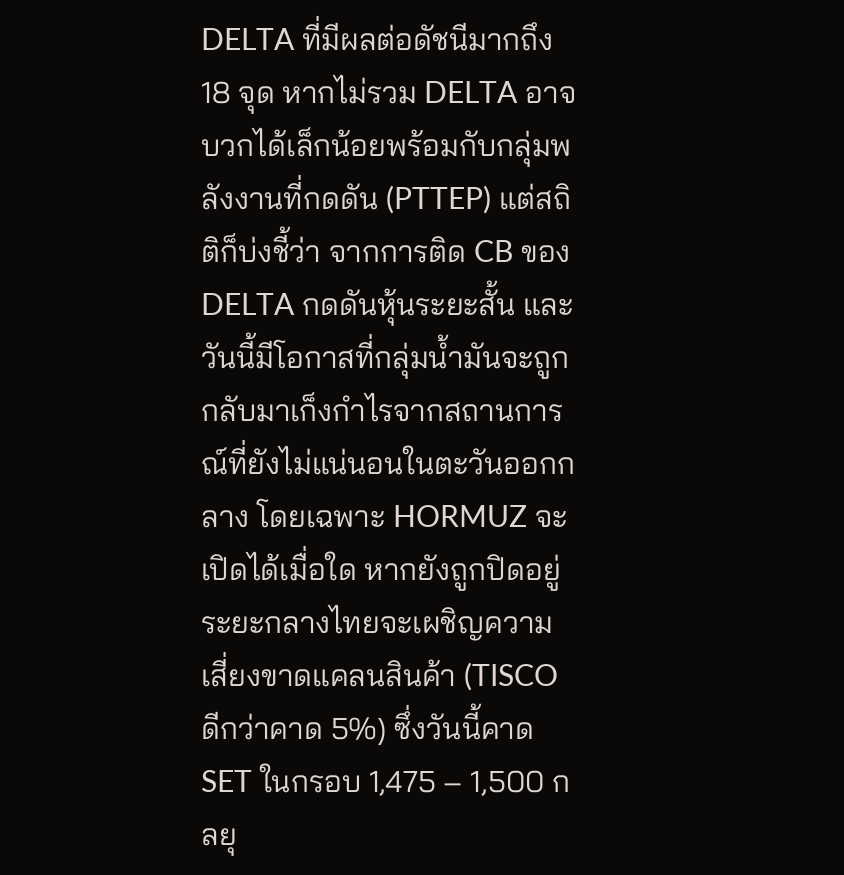DELTA ที่มีผลต่อดัชนีมากถึง 18 จุด หากไม่รวม DELTA อาจบวกได้เล็กน้อยพร้อมกับกลุ่มพลังงานที่กดดัน (PTTEP) แต่สถิติก็บ่งชี้ว่า จากการติด CB ของ DELTA กดดันหุ้นระยะสั้น และ วันนี้มีโอกาสที่กลุ่มน้ำมันจะถูกกลับมาเก็งกำไรจากสถานการณ์ที่ยังไม่แน่นอนในตะวันออกกลาง โดยเฉพาะ HORMUZ จะเปิดได้เมื่อใด หากยังถูกปิดอยู่ระยะกลางไทยจะเผชิญความเสี่ยงขาดแคลนสินค้า (TISCO ดีกว่าคาด 5%) ซึ่งวันนี้คาด SET ในกรอบ 1,475 – 1,500 กลยุ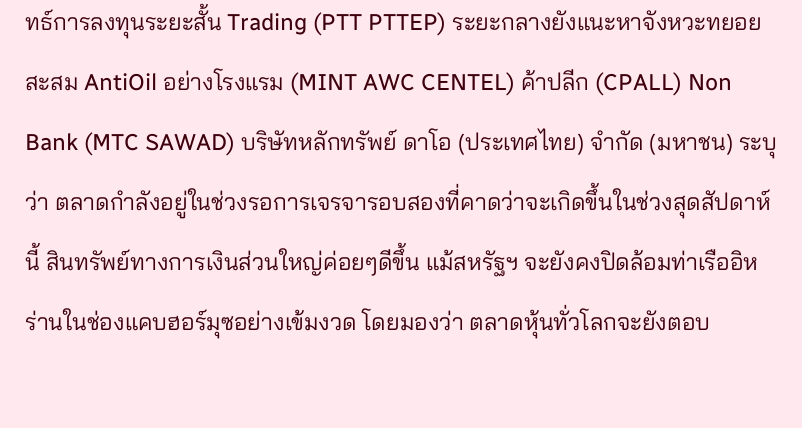ทธ์การลงทุนระยะสั้น Trading (PTT PTTEP) ระยะกลางยังแนะหาจังหวะทยอยสะสม AntiOil อย่างโรงแรม (MINT AWC CENTEL) ค้าปลีก (CPALL) Non Bank (MTC SAWAD) บริษัทหลักทรัพย์ ดาโอ (ประเทศไทย) จำกัด (มหาชน) ระบุว่า ตลาดกำลังอยู่ในช่วงรอการเจรจารอบสองที่คาดว่าจะเกิดขึ้นในช่วงสุดสัปดาห์นี้ สินทรัพย์ทางการเงินส่วนใหญ่ค่อยๆดีขึ้น แม้สหรัฐฯ จะยังคงปิดล้อมท่าเรืออิหร่านในช่องแคบฮอร์มุซอย่างเข้มงวด โดยมองว่า ตลาดหุ้นทั่วโลกจะยังตอบ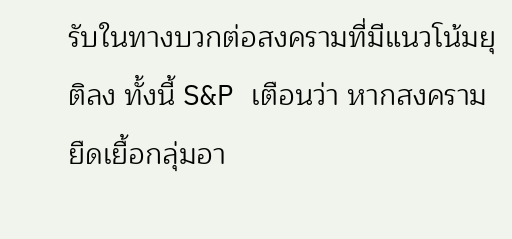รับในทางบวกต่อสงครามที่มีแนวโน้มยุติลง ทั้งนี้ S&P เตือนว่า หากสงครามยืดเยื้อกลุ่มอา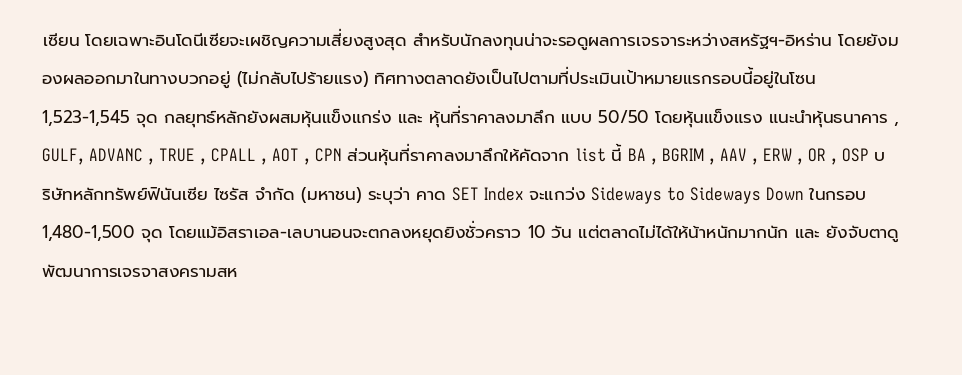เซียน โดยเฉพาะอินโดนีเซียจะเผชิญความเสี่ยงสูงสุด สำหรับนักลงทุนน่าจะรอดูผลการเจรจาระหว่างสหรัฐฯ-อิหร่าน โดยยังมองผลออกมาในทางบวกอยู่ (ไม่กลับไปร้ายแรง) ทิศทางตลาดยังเป็นไปตามที่ประเมินเป้าหมายแรกรอบนี้อยู่ในโซน 1,523-1,545 จุด กลยุทธ์หลักยังผสมหุ้นแข็งแกร่ง และ หุ้นที่ราคาลงมาลึก แบบ 50/50 โดยหุ้นแข็งแรง แนะนำหุ้นธนาคาร , GULF, ADVANC , TRUE , CPALL , AOT , CPN ส่วนหุ้นที่ราคาลงมาลึกให้คัดจาก list นี้ BA , BGRIM , AAV , ERW , OR , OSP บริษัทหลักทรัพย์ฟินันเซีย ไซรัส จำกัด (มหาชน) ระบุว่า คาด SET Index จะแกว่ง Sideways to Sideways Down ในกรอบ 1,480-1,500 จุด โดยแม้อิสราเอล-เลบานอนจะตกลงหยุดยิงชั่วคราว 10 วัน แต่ตลาดไม่ได้ให้น้าหนักมากนัก และ ยังจับตาดูพัฒนาการเจรจาสงครามสห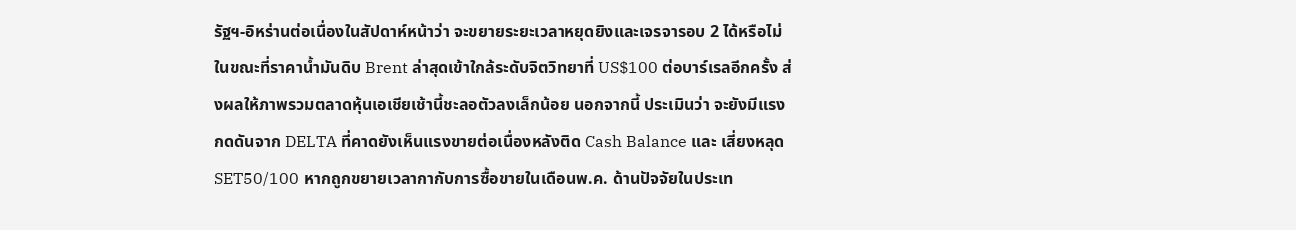รัฐฯ-อิหร่านต่อเนื่องในสัปดาห์หน้าว่า จะขยายระยะเวลาหยุดยิงและเจรจารอบ 2 ได้หรือไม่ ในขณะที่ราคาน้ำมันดิบ Brent ล่าสุดเข้าใกล้ระดับจิตวิทยาที่ US$100 ต่อบาร์เรลอีกครั้ง ส่งผลให้ภาพรวมตลาดหุ้นเอเชียเช้านี้ชะลอตัวลงเล็กน้อย นอกจากนี้ ประเมินว่า จะยังมีแรงกดดันจาก DELTA ที่คาดยังเห็นแรงขายต่อเนื่องหลังติด Cash Balance และ เสี่ยงหลุด SET50/100 หากถูกขยายเวลากากับการซื้อขายในเดือนพ.ค. ด้านปัจจัยในประเท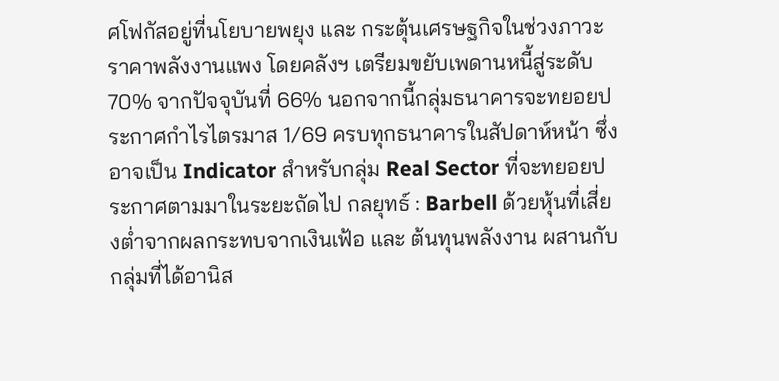ศโฟกัสอยู่ที่นโยบายพยุง และ กระตุ้นเศรษฐกิจในช่วงภาวะราคาพลังงานแพง โดยคลังฯ เตรียมขยับเพดานหนี้สู่ระดับ 70% จากปัจจุบันที่ 66% นอกจากนี้กลุ่มธนาคารจะทยอยประกาศกำไรไตรมาส 1/69 ครบทุกธนาคารในสัปดาห์หน้า ซึ่งอาจเป็น Indicator สำหรับกลุ่ม Real Sector ที่จะทยอยประกาศตามมาในระยะถัดไป กลยุทธ์ : Barbell ด้วยหุ้นที่เสี่ยงต่ำจากผลกระทบจากเงินเฟ้อ และ ต้นทุนพลังงาน ผสานกับกลุ่มที่ได้อานิส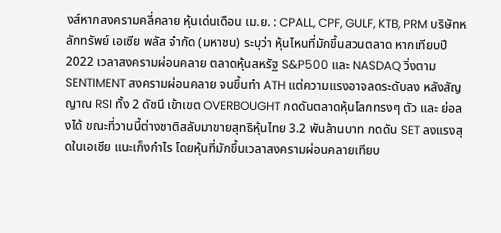งส์หากสงครามคลี่คลาย หุ้นเด่นเดือน เม.ย. : CPALL, CPF, GULF, KTB, PRM บริษัทหลักทรัพย์ เอเซีย พลัส จำกัด (มหาชน) ระบุว่า หุ้นไหนที่มักขึ้นสวนตลาด หากเทียบปี 2022 เวลาสงครามผ่อนคลาย ตลาดหุ้นสหรัฐ S&P500 และ NASDAQ วิ่งตาม SENTIMENT สงครามผ่อนคลาย จนขึ้นทำ ATH แต่ความแรงอาจลดระดับลง หลังสัญญาณ RSI ทั้ง 2 ดัชนี เข้าเขต OVERBOUGHT กดดันตลาดหุ้นโลกทรงๆ ตัว และ ย่อลงได้ ขณะที่วานนี้ต่างชาติสลับมาขายสุทธิหุ้นไทย 3.2 พันล้านบาท กดดัน SET ลงแรงสุดในเอเชีย แนะเก็งกำไร โดยหุ้นที่มักขึ้นเวลาสงครามผ่อนคลายเทียบ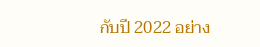กับปี 2022 อย่าง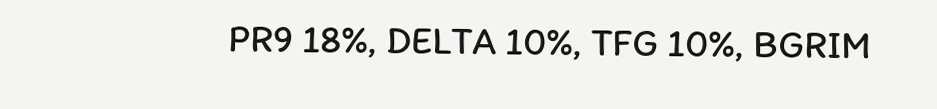PR9 18%, DELTA 10%, TFG 10%, BGRIM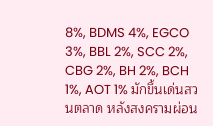8%, BDMS 4%, EGCO 3%, BBL 2%, SCC 2%, CBG 2%, BH 2%, BCH 1%, AOT 1% มักขึ้นเด่นสวนตลาด หลังสงครามผ่อน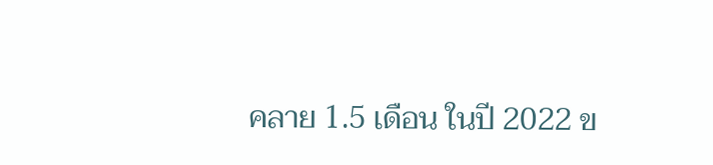คลาย 1.5 เดือน ในปี 2022 ข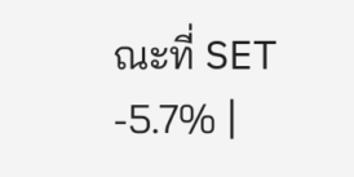ณะที่ SET -5.7% |